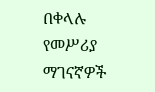በቀላሉ የመሥሪያ ማገናኛዎች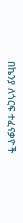በኬንያ ለጎርፍ ተፈናቃዮች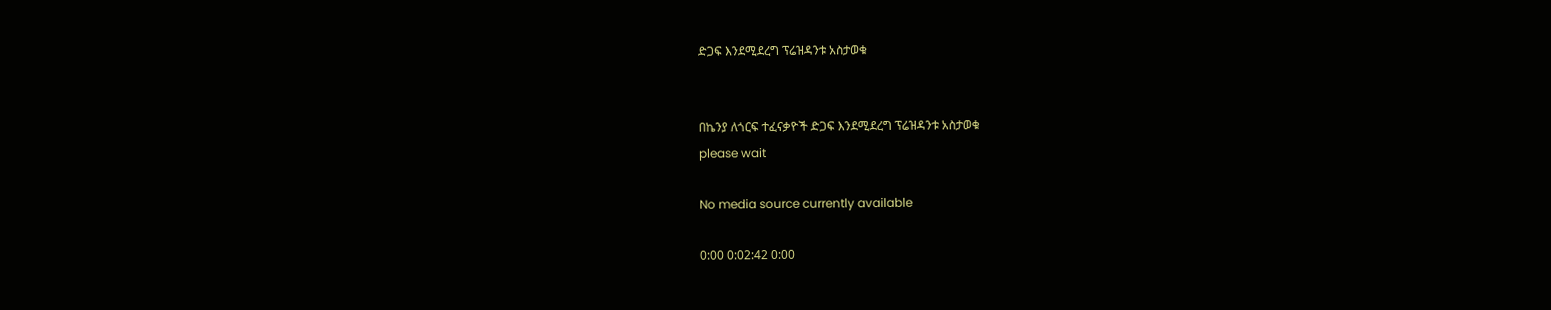ድጋፍ እንደሚደረግ ፕሬዝዳንቱ አስታወቁ


በኬንያ ለጎርፍ ተፈናቃዮች ድጋፍ እንደሚደረግ ፕሬዝዳንቱ አስታወቁ
please wait

No media source currently available

0:00 0:02:42 0:00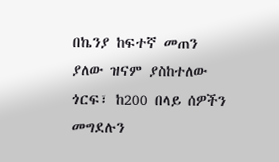በኬንያ ከፍተኛ መጠን ያለው ዝናም ያስከተለው ጎርፍ፣ ከ200 በላይ ሰዎችን መግደሉን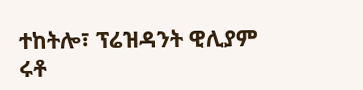ተከትሎ፣ ፕሬዝዳንት ዊሊያም ሩቶ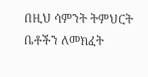በዚህ ሳምንት ትምህርት ቤቶችን ለመክፈት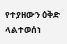የተያዘውን ዕቅድ ላልተወሰነ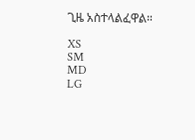ጊዜ አስተላልፈዋል።

XS
SM
MD
LG